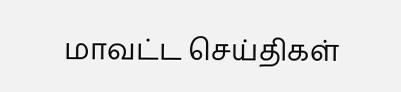மாவட்ட செய்திகள்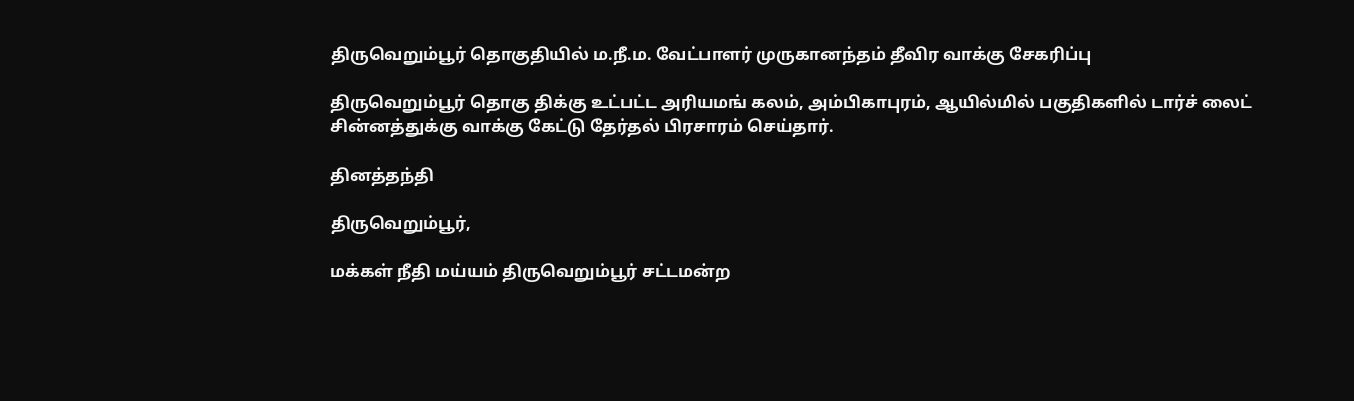திருவெறும்பூர் தொகுதியில் ம.நீ.ம. வேட்பாளர் முருகானந்தம் தீவிர வாக்கு சேகரிப்பு

திருவெறும்பூர் தொகு திக்கு உட்பட்ட அரியமங் கலம், அம்பிகாபுரம், ஆயில்மில் பகுதிகளில் டார்ச் லைட் சின்னத்துக்கு வாக்கு கேட்டு தேர்தல் பிரசாரம் செய்தார்.

தினத்தந்தி

திருவெறும்பூர்,

மக்கள் நீதி மய்யம் திருவெறும்பூர் சட்டமன்ற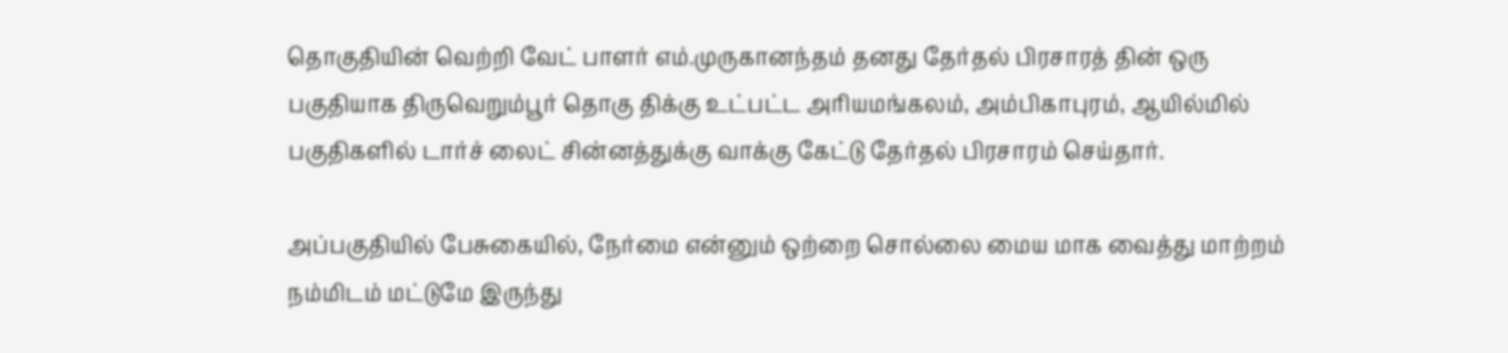தொகுதியின் வெற்றி வேட் பாளர் எம்.முருகானந்தம் தனது தேர்தல் பிரசாரத் தின் ஒரு பகுதியாக திருவெறும்பூர் தொகு திக்கு உட்பட்ட அரியமங்கலம், அம்பிகாபுரம், ஆயில்மில் பகுதிகளில் டார்ச் லைட் சின்னத்துக்கு வாக்கு கேட்டு தேர்தல் பிரசாரம் செய்தார்.

அப்பகுதியில் பேசுகையில், நேர்மை என்னும் ஒற்றை சொல்லை மைய மாக வைத்து மாற்றம் நம்மிடம் மட்டுமே இருந்து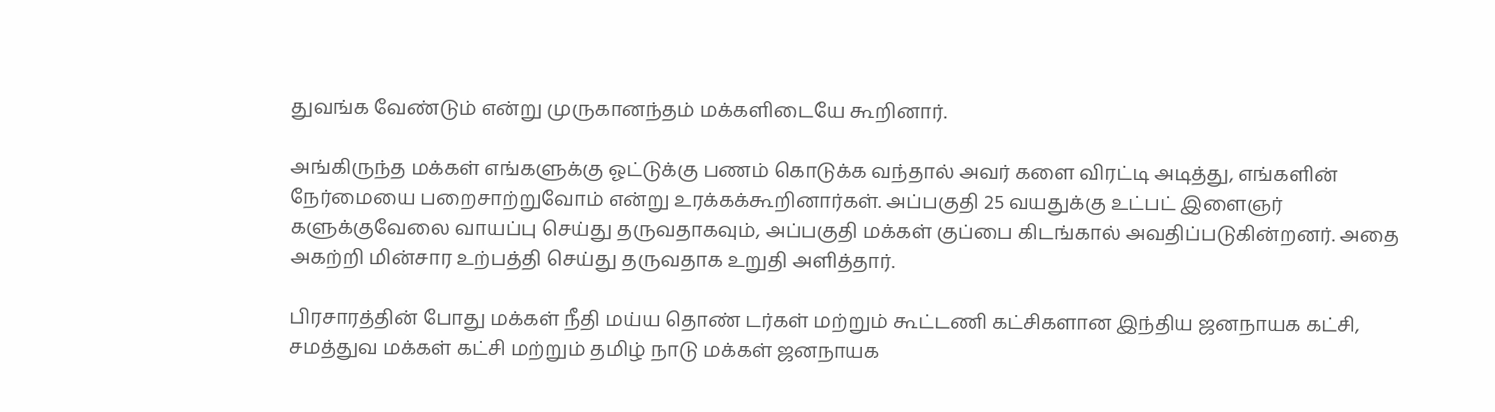துவங்க வேண்டும் என்று முருகானந்தம் மக்களிடையே கூறினார்.

அங்கிருந்த மக்கள் எங்களுக்கு ஓட்டுக்கு பணம் கொடுக்க வந்தால் அவர் களை விரட்டி அடித்து, எங்களின் நேர்மையை பறைசாற்றுவோம் என்று உரக்கக்கூறினார்கள். அப்பகுதி 25 வயதுக்கு உட்பட் இளைஞர் களுக்குவேலை வாயப்பு செய்து தருவதாகவும், அப்பகுதி மக்கள் குப்பை கிடங்கால் அவதிப்படுகின்றனர். அதை அகற்றி மின்சார உற்பத்தி செய்து தருவதாக உறுதி அளித்தார்.

பிரசாரத்தின் போது மக்கள் நீதி மய்ய தொண் டர்கள் மற்றும் கூட்டணி கட்சிகளான இந்திய ஜனநாயக கட்சி, சமத்துவ மக்கள் கட்சி மற்றும் தமிழ் நாடு மக்கள் ஜனநாயக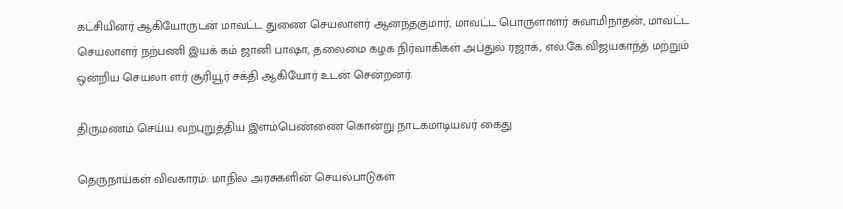கட்சியினர் ஆகியோருடன் மாவட்ட துணை செயலாளர் ஆனந்தகுமார், மாவட்ட பொருளாளர் சுவாமிநாதன், மாவட்ட செயலாளர் நற்பணி இயக் கம் ஜானி பாஷா, தலைமை கழக நிர்வாகிகள் அப்துல் ரஜாக், எல்.கே.விஜயகாந்த் மற்றும் ஒன்றிய செயலா ளர் சூரியூர் சக்தி ஆகியோர் உடன் சென்றனர்.

திருமணம் செய்ய வற்புறுத்திய இளம்பெண்ணை கொன்று நாடகமாடியவர் கைது

தெருநாய்கள் விவகாரம்: மாநில அரசுகளின் செயல்பாடுகள்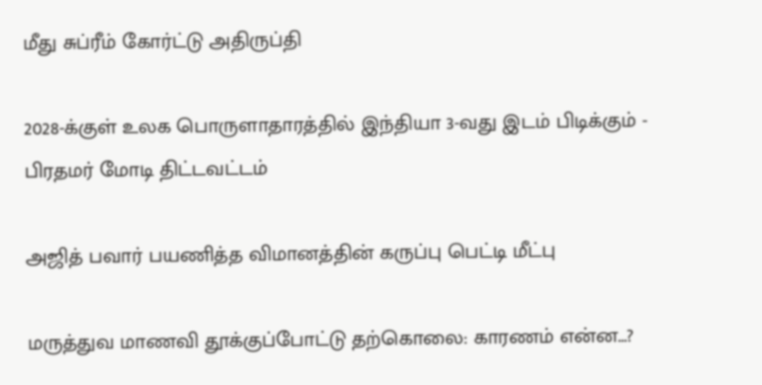மீது சுப்ரீம் கோர்ட்டு அதிருப்தி

2028-க்குள் உலக பொருளாதாரத்தில் இந்தியா 3-வது இடம் பிடிக்கும் - பிரதமர் மோடி திட்டவட்டம்

அஜித் பவார் பயணித்த விமானத்தின் கருப்பு பெட்டி மீட்பு

மருத்துவ மாணவி தூக்குப்போட்டு தற்கொலை: காரணம் என்ன...?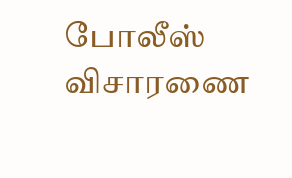போலீஸ் விசாரணை